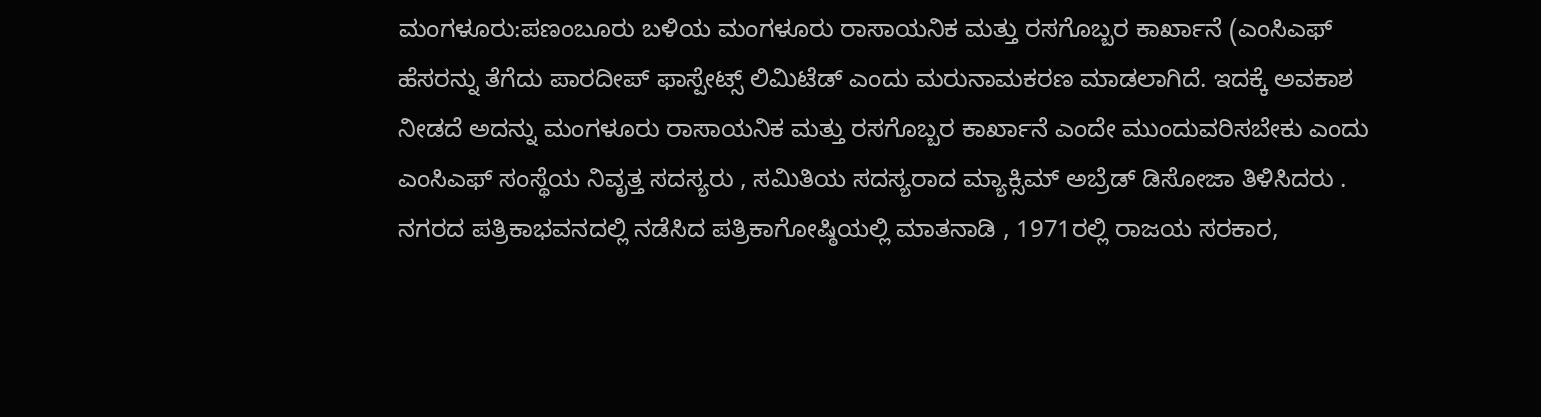ಮಂಗಳೂರು:ಪಣಂಬೂರು ಬಳಿಯ ಮಂಗಳೂರು ರಾಸಾಯನಿಕ ಮತ್ತು ರಸಗೊಬ್ಬರ ಕಾರ್ಖಾನೆ (ಎಂಸಿಎಫ್ ಹೆಸರನ್ನು ತೆಗೆದು ಪಾರದೀಪ್ ಫಾಸ್ಪೇಟ್ಸ್ ಲಿಮಿಟೆಡ್ ಎಂದು ಮರುನಾಮಕರಣ ಮಾಡಲಾಗಿದೆ. ಇದಕ್ಕೆ ಅವಕಾಶ ನೀಡದೆ ಅದನ್ನು ಮಂಗಳೂರು ರಾಸಾಯನಿಕ ಮತ್ತು ರಸಗೊಬ್ಬರ ಕಾರ್ಖಾನೆ ಎಂದೇ ಮುಂದುವರಿಸಬೇಕು ಎಂದು ಎಂಸಿಎಫ್ ಸಂಸ್ಥೆಯ ನಿವೃತ್ತ ಸದಸ್ಯರು , ಸಮಿತಿಯ ಸದಸ್ಯರಾದ ಮ್ಯಾಕ್ಸಿಮ್ ಅಬ್ರೆಡ್ ಡಿಸೋಜಾ ತಿಳಿಸಿದರು .
ನಗರದ ಪತ್ರಿಕಾಭವನದಲ್ಲಿ ನಡೆಸಿದ ಪತ್ರಿಕಾಗೋಷ್ಠಿಯಲ್ಲಿ ಮಾತನಾಡಿ , 1971ರಲ್ಲಿ ರಾಜಯ ಸರಕಾರ,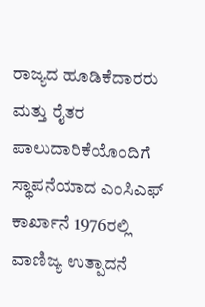ರಾಜ್ಯದ ಹೂಡಿಕೆದಾರರು ಮತ್ತು ರೈತರ ಪಾಲುದಾರಿಕೆಯೊಂದಿಗೆ ಸ್ಥಾಪನೆಯಾದ ಎಂಸಿಎಫ್ ಕಾರ್ಖಾನೆ 1976ರಲ್ಲಿ ವಾಣಿಜ್ಯ ಉತ್ಪಾದನೆ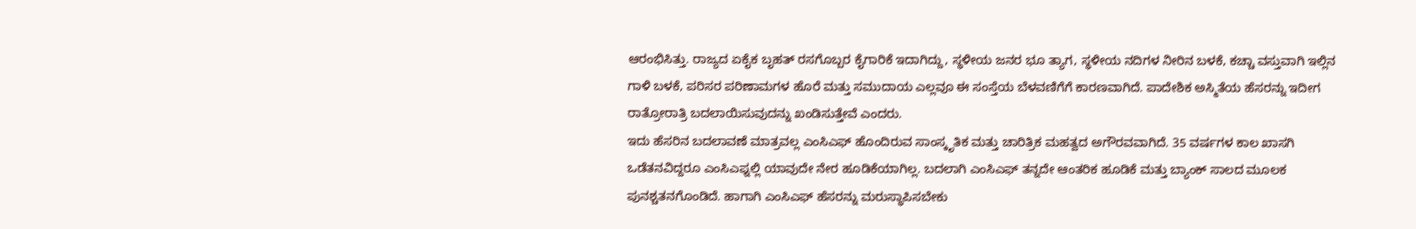ಆರಂಭಿಸಿತ್ತು. ರಾಜ್ಯದ ಏಕೈಕ ಬೃಹತ್ ರಸಗೊಬ್ಬರ ಕೈಗಾರಿಕೆ ಇದಾಗಿದ್ದು, ಸ್ಥಳೀಯ ಜನರ ಭೂ ತ್ಯಾಗ, ಸ್ಥಳೀಯ ನದಿಗಳ ನೀರಿನ ಬಳಕೆ, ಕಚ್ಚಾ ವಸ್ತುವಾಗಿ ಇಲ್ಲಿನ ಗಾಳಿ ಬಳಕೆ, ಪರಿಸರ ಪರಿಣಾಮಗಳ ಹೊರೆ ಮತ್ತು ಸಮುದಾಯ ಎಲ್ಲವೂ ಈ ಸಂಸ್ತೆಯ ಬೆಳವಣಿಗೆಗೆ ಕಾರಣವಾಗಿದೆ. ಪಾದೇಶಿಕ ಅಸ್ಮಿತೆಯ ಹೆಸರನ್ನು ಇದೀಗ ರಾತ್ರೋರಾತ್ರಿ ಬದಲಾಯಿಸುವುದನ್ನು ಖಂಡಿಸುತ್ತೇವೆ ಎಂದರು.
ಇದು ಹೆಸರಿನ ಬದಲಾವಣೆ ಮಾತ್ರವಲ್ಲ ಎಂಸಿಎಫ್ ಹೊಂದಿರುವ ಸಾಂಸ್ಕೃತಿಕ ಮತ್ತು ಚಾರಿತ್ರಿಕ ಮಹತ್ವದ ಅಗೌರವವಾಗಿದೆ. 35 ವರ್ಷಗಳ ಕಾಲ ಖಾಸಗಿ ಒಡೆತನವಿದ್ದರೂ ಎಂಸಿಎಫ್ನಲ್ಲಿ ಯಾವುದೇ ನೇರ ಹೂಡಿಕೆಯಾಗಿಲ್ಲ. ಬದಲಾಗಿ ಎಂಸಿಎಫ್ ತನ್ನದೇ ಆಂತರಿಕ ಹೂಡಿಕೆ ಮತ್ತು ಬ್ಯಾಂಕ್ ಸಾಲದ ಮೂಲಕ ಪುನಶ್ಚತನಗೊಂಡಿದೆ. ಹಾಗಾಗಿ ಎಂಸಿಎಫ್ ಹೆಸರನ್ನು ಮರುಸ್ಥಾಪಿಸಬೇಕು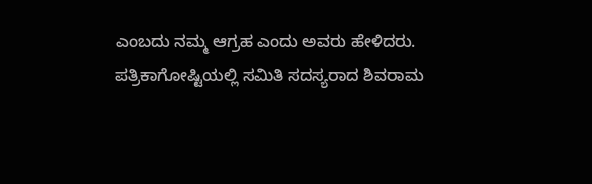ಎಂಬದು ನಮ್ಮ ಆಗ್ರಹ ಎಂದು ಅವರು ಹೇಳಿದರು.
ಪತ್ರಿಕಾಗೋಷ್ಟಿಯಲ್ಲಿ ಸಮಿತಿ ಸದಸ್ಯರಾದ ಶಿವರಾಮ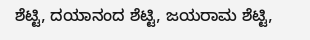ಶೆಟ್ಟಿ, ದಯಾನಂದ ಶೆಟ್ಟಿ, ಜಯರಾಮ ಶೆಟ್ಟಿ,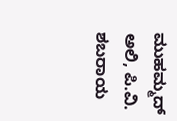ಮುಹಮ್ಮದ್ ಅಲಿ, ಪಿ.ವಿ. ಶಬರಾಯ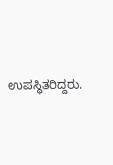ಉಪಸ್ಥಿತರಿದ್ದರು.